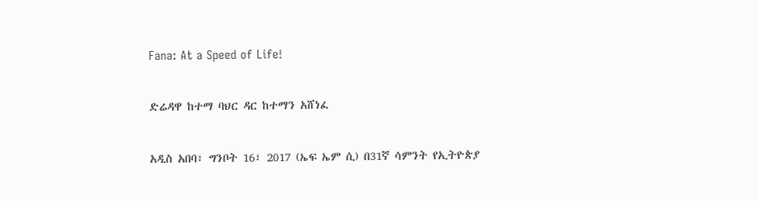Fana: At a Speed of Life!

ድሬዳዋ ከተማ ባህር ዳር ከተማን አሸነፈ

አዲስ አበባ፣ ግንቦት 16፣ 2017 (ኤፍ ኤም ሲ) በ31ኛ ሳምንት የኢትዮጵያ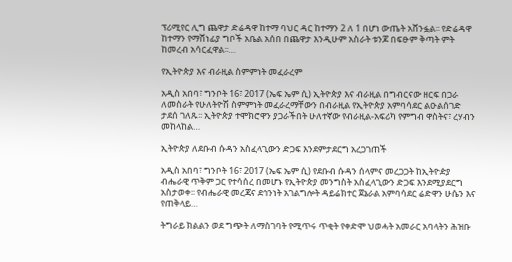ፕሪሚየር ሊግ ጨዋታ ድሬዳዋ ከተማ ባህር ዳር ከተማን 2 ለ 1 በሆነ ውጤት አሸንፏል፡፡ የድሬዳዋ ከተማን የማሸነፊያ ግቦች አቤል አሰበ በጨዋታ እንዲሁም አስራት ቱንጆ በፍፁም ቅጣት ምት ከመረብ አሳርፈዋል፡፡…

የኢትዮጵያ እና ብራዚል ስምምነት መፈራረም

አዲስ አበባ፣ ግንቦት 16፣ 2017 (ኤፍ ኤም ሲ) ኢትዮጵያ እና ብራዚል በግብርናው ዘርፍ በጋራ ለመስራት የሁለትዮሽ ስምምነት መፈራረማቸውን በብራዚል የኢትዮጵያ አምባሳደር ልዑልሰገድ ታደሰ ገለጹ፡፡ ኢትዮጵያ ተሞክሮዋን ያጋራችበት ሁለተኛው የብራዚል-አፍሪካ የምግብ ዋስትና፣ ረሃብን መከላከል…

ኢትዮጵያ ለደቡብ ሱዳን አስፈላጊውን ድጋፍ እንደምታደርግ አረጋገጠች

አዲስ አበባ፣ ግንቦት 16፣ 2017 (ኤፍ ኤም ሲ) የደቡብ ሱዳን ሰላምና መረጋጋት ከኢትዮዽያ ብሔራዊ ጥቅም ጋር የተሳሰረ በመሆኑ የኢትዮጵያ መንግስት አስፈላጊውን ድጋፍ እንደሚያደርግ አስታወቀ፡፡ የብሔራዊ መረጃና ደኅንነት አገልግሎት ዳይሬክተር ጀኔራል አምባሳደር ሬድዋን ሁሴን እና የጠቅላይ…

ትግራይ ክልልን ወደ ግጭት ለማስገባት የሚጥሩ ጥቂት የቀድሞ ህወሓት አመራር አባላትን ሕዝቡ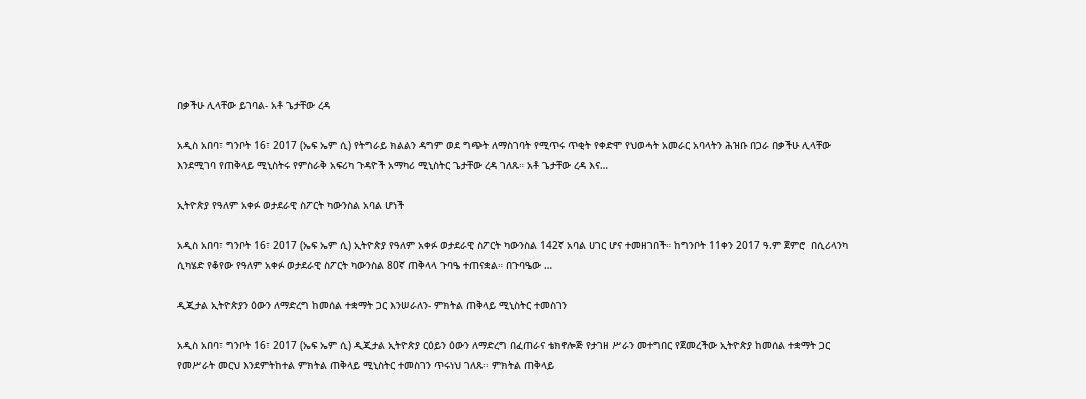በቃችሁ ሊላቸው ይገባል- አቶ ጌታቸው ረዳ

አዲስ አበባ፣ ግንቦት 16፣ 2017 (ኤፍ ኤም ሲ) የትግራይ ክልልን ዳግም ወደ ግጭት ለማስገባት የሚጥሩ ጥቂት የቀድሞ የህወሓት አመራር አባላትን ሕዝቡ በጋራ በቃችሁ ሊላቸው እንደሚገባ የጠቅላይ ሚኒስትሩ የምስራቅ አፍሪካ ጉዳዮች አማካሪ ሚኒስትር ጌታቸው ረዳ ገለጹ። አቶ ጌታቸው ረዳ እና…

ኢትዮጵያ የዓለም አቀፉ ወታደራዊ ስፖርት ካውንስል አባል ሆነች

አዲስ አበባ፣ ግንቦት 16፣ 2017 (ኤፍ ኤም ሲ) ኢትዮጵያ የዓለም አቀፉ ወታደራዊ ስፖርት ካውንስል 142ኛ አባል ሀገር ሆና ተመዘገበች። ከግንቦት 11ቀን 2017 ዓ.ም ጀምሮ  በሲሪላንካ ሲካሄድ የቆየው የዓለም አቀፉ ወታደራዊ ስፖርት ካውንስል 80ኛ ጠቅላላ ጉባዔ ተጠናቋል። በጉባዔው …

ዲጂታል ኢትዮጵያን ዕውን ለማድረግ ከመሰል ተቋማት ጋር እንሠራለን- ምክትል ጠቅላይ ሚኒስትር ተመስገን

አዲስ አበባ፣ ግንቦት 16፣ 2017 (ኤፍ ኤም ሲ) ዲጂታል ኢትዮጵያ ርዕይን ዕውን ለማድረግ በፈጠራና ቴክኖሎጅ የታገዘ ሥራን መተግበር የጀመረችው ኢትዮጵያ ከመሰል ተቋማት ጋር የመሥራት መርህ እንደምትከተል ምክትል ጠቅላይ ሚኒስትር ተመስገን ጥሩነህ ገለጹ፡፡ ምክትል ጠቅላይ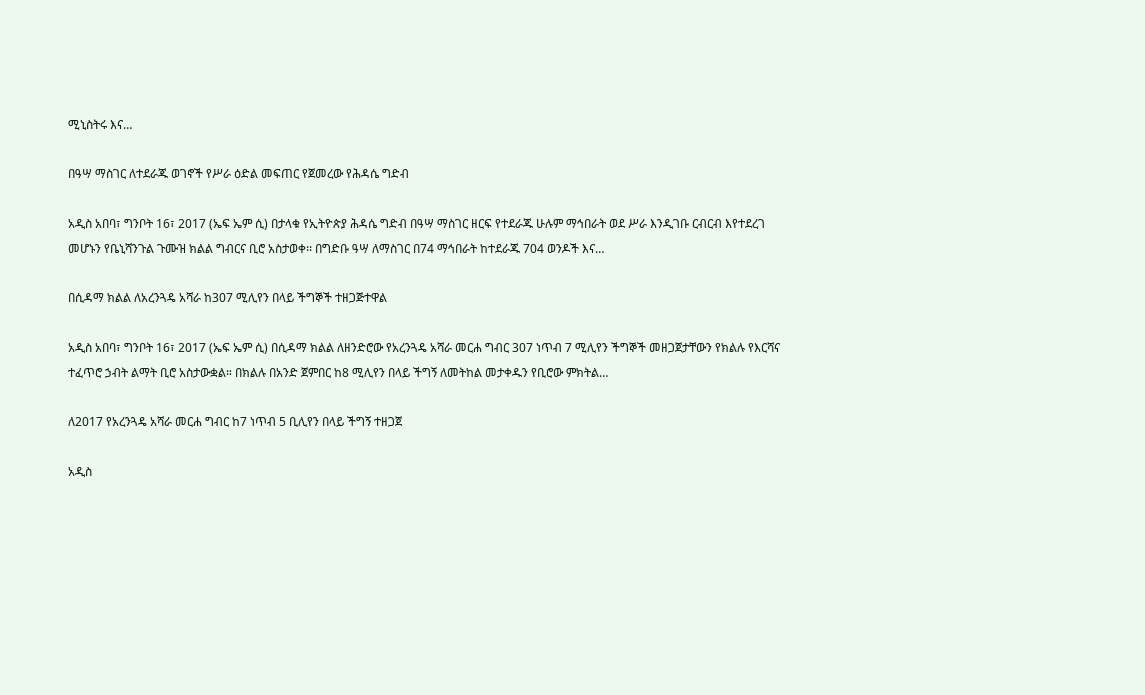ሚኒስትሩ እና…

በዓሣ ማስገር ለተደራጁ ወገኖች የሥራ ዕድል መፍጠር የጀመረው የሕዳሴ ግድብ

አዲስ አበባ፣ ግንቦት 16፣ 2017 (ኤፍ ኤም ሲ) በታላቁ የኢትዮጵያ ሕዳሴ ግድብ በዓሣ ማስገር ዘርፍ የተደራጁ ሁሉም ማኅበራት ወደ ሥራ እንዲገቡ ርብርብ እየተደረገ መሆኑን የቤኒሻንጉል ጉሙዝ ክልል ግብርና ቢሮ አስታወቀ፡፡ በግድቡ ዓሣ ለማስገር በ74 ማኅበራት ከተደራጁ 704 ወንዶች እና…

በሲዳማ ክልል ለአረንጓዴ አሻራ ከ307 ሚሊየን በላይ ችግኞች ተዘጋጅተዋል

አዲስ አበባ፣ ግንቦት 16፣ 2017 (ኤፍ ኤም ሲ) በሲዳማ ክልል ለዘንድሮው የአረንጓዴ አሻራ መርሐ ግብር 307 ነጥብ 7 ሚሊየን ችግኞች መዘጋጀታቸውን የክልሉ የእርሻና ተፈጥሮ ኃብት ልማት ቢሮ አስታውቋል። በክልሉ በአንድ ጀምበር ከ8 ሚሊየን በላይ ችግኝ ለመትከል መታቀዱን የቢሮው ምክትል…

ለ2017 የአረንጓዴ አሻራ መርሐ ግብር ከ7 ነጥብ 5 ቢሊየን በላይ ችግኝ ተዘጋጀ

አዲስ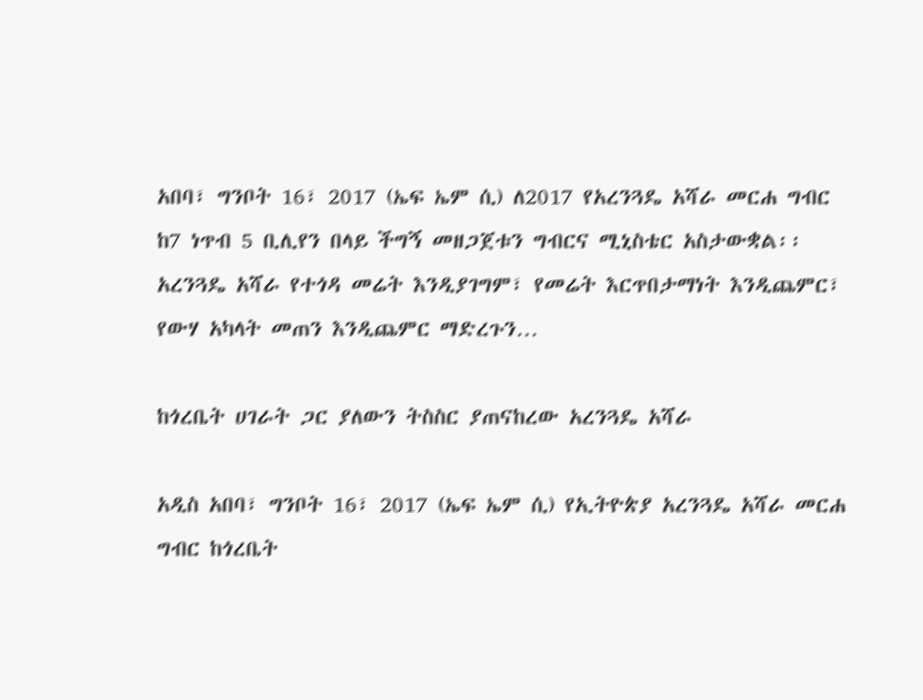አበባ፣ ግንቦት 16፣ 2017 (ኤፍ ኤም ሲ) ለ2017 የአረንጓዴ አሻራ መርሐ ግብር ከ7 ነጥብ 5 ቢሊየን በላይ ችግኝ መዘጋጀቱን ግብርና ሚኒስቴር አስታውቋል፡፡ አረንጓዴ አሻራ የተጎዳ መሬት እንዲያገግም፣ የመሬት እርጥበታማነት እንዲጨምር፣ የውሃ አካላት መጠን እንዲጨምር ማድረጉን…

ከጎረቤት ሀገራት ጋር ያለውን ትስስር ያጠናከረው አረንጓዴ አሻራ

አዲስ አበባ፣ ግንቦት 16፣ 2017 (ኤፍ ኤም ሲ) የኢትዮጵያ አረንጓዴ አሻራ መርሐ ግብር ከጎረቤት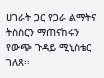ሀገራት ጋር የጋራ ልማትና ትስስርን ማጠናከሩን የውጭ ጉዳይ ሚኒስቴር ገለጸ፡፡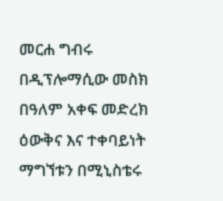መርሐ ግብሩ በዲፕሎማሲው መስክ በዓለም አቀፍ መድረክ ዕውቅና እና ተቀባይነት ማግኘቱን በሚኒስቴሩ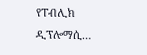የፐብሊክ ዲፕሎማሲ…